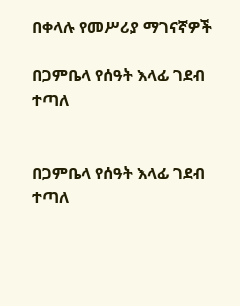በቀላሉ የመሥሪያ ማገናኛዎች

በጋምቤላ የሰዓት እላፊ ገደብ ተጣለ


በጋምቤላ የሰዓት እላፊ ገደብ ተጣለ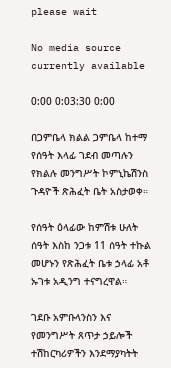please wait

No media source currently available

0:00 0:03:30 0:00

በጋምቤላ ክልል ጋምቤላ ከተማ የሰዓት እላፊ ገደብ መጣሉን የክልሉ መንግሥት ኮምኒኬሽንስ ጉዳዮች ጽሕፈት ቤት አስታወቀ።

የሰዓት ዕላፊው ከምሽቱ ሁለት ሰዓት እስከ ንጋቱ 11 ሰዓት ተኩል መሆኑን የጽሕፈት ቤቱ ኃላፊ አቶ ኡገቱ አዲንግ ተናግረዋል።

ገደቡ አምቡላንስን እና የመንግሥት ጸጥታ ኃይሎች ተሽከርካሪዎችን እንደማያካትት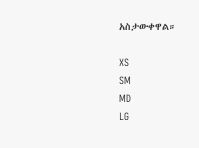አስታውቀዋል።

XS
SM
MD
LG